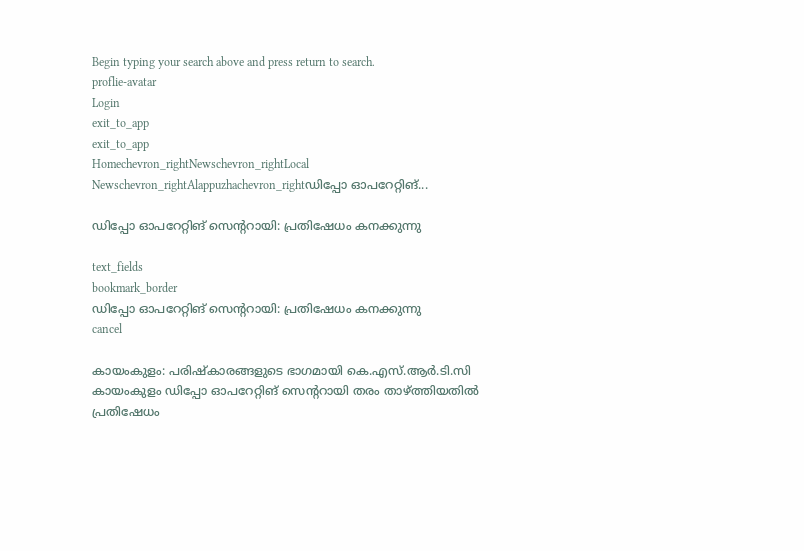Begin typing your search above and press return to search.
proflie-avatar
Login
exit_to_app
exit_to_app
Homechevron_rightNewschevron_rightLocal Newschevron_rightAlappuzhachevron_rightഡിപ്പോ ഓപറേറ്റിങ്...

ഡിപ്പോ ഓപറേറ്റിങ് സെന്‍ററായി: പ്രതിഷേധം കനക്കുന്നു

text_fields
bookmark_border
ഡിപ്പോ ഓപറേറ്റിങ് സെന്‍ററായി: പ്രതിഷേധം കനക്കുന്നു
cancel

കായംകുളം: പരിഷ്കാരങ്ങളുടെ ഭാഗമായി കെ.എസ്.ആർ.ടി.സി കായംകുളം ഡിപ്പോ ഓപറേറ്റിങ് സെന്ററായി തരം താഴ്ത്തിയതിൽ പ്രതിഷേധം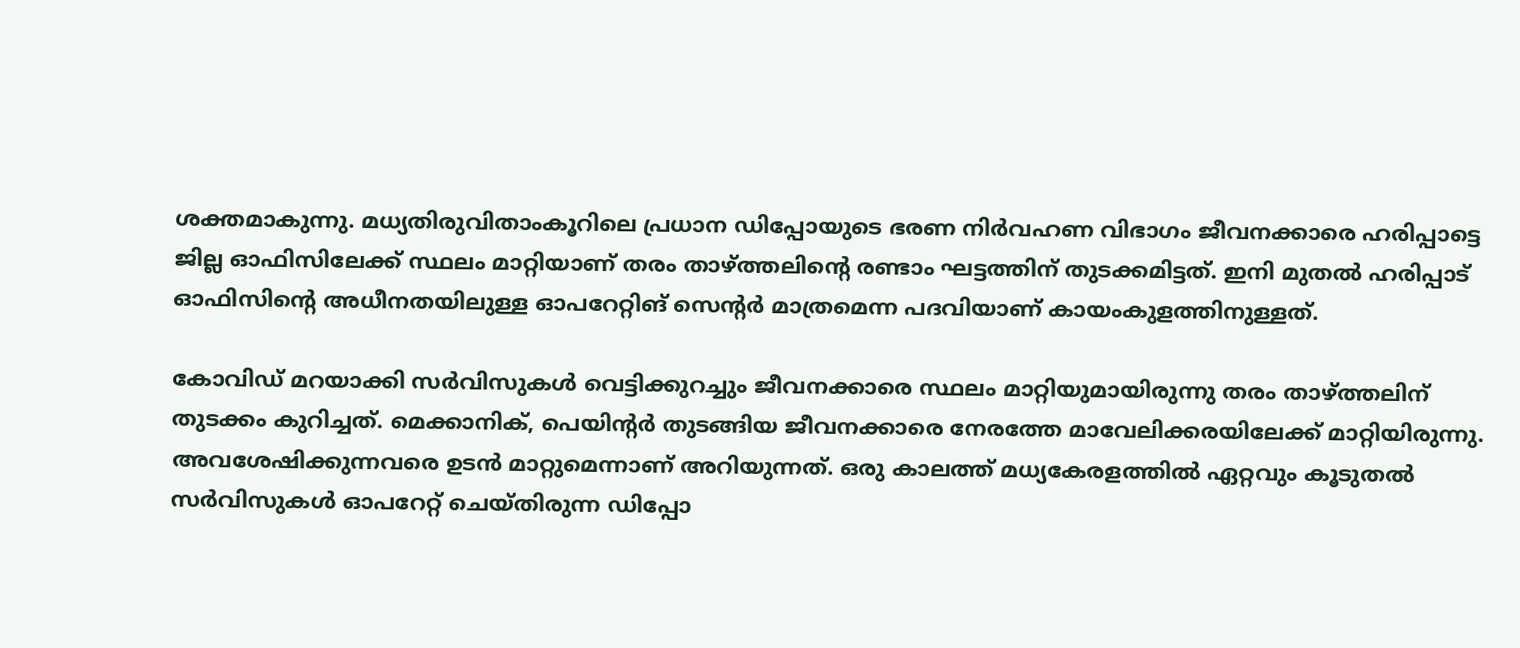ശക്തമാകുന്നു. മധ്യതിരുവിതാംകൂറിലെ പ്രധാന ഡിപ്പോയുടെ ഭരണ നിർവഹണ വിഭാഗം ജീവനക്കാരെ ഹരിപ്പാട്ടെ ജില്ല ഓഫിസിലേക്ക് സ്ഥലം മാറ്റിയാണ് തരം താഴ്ത്തലിന്റെ രണ്ടാം ഘട്ടത്തിന് തുടക്കമിട്ടത്. ഇനി മുതൽ ഹരിപ്പാട് ഓഫിസിന്റെ അധീനതയിലുള്ള ഓപറേറ്റിങ് സെന്റർ മാത്രമെന്ന പദവിയാണ് കായംകുളത്തിനുള്ളത്.

കോവിഡ് മറയാക്കി സർവിസുകൾ വെട്ടിക്കുറച്ചും ജീവനക്കാരെ സ്ഥലം മാറ്റിയുമായിരുന്നു തരം താഴ്ത്തലിന് തുടക്കം കുറിച്ചത്. മെക്കാനിക്, പെയിന്റർ തുടങ്ങിയ ജീവനക്കാരെ നേരത്തേ മാവേലിക്കരയിലേക്ക് മാറ്റിയിരുന്നു. അവശേഷിക്കുന്നവരെ ഉടൻ മാറ്റുമെന്നാണ് അറിയുന്നത്. ഒരു കാലത്ത് മധ്യകേരളത്തിൽ ഏറ്റവും കൂടുതൽ സർവിസുകൾ ഓപറേറ്റ് ചെയ്തിരുന്ന ഡിപ്പോ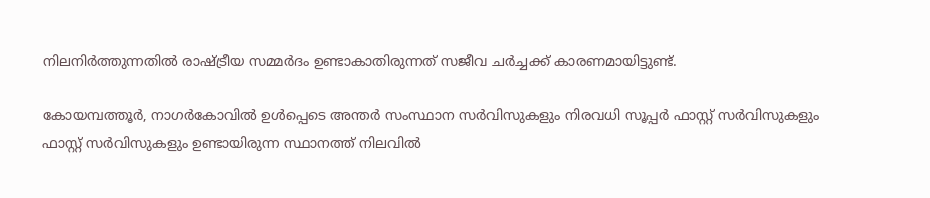നിലനിർത്തുന്നതിൽ രാഷ്ട്രീയ സമ്മർദം ഉണ്ടാകാതിരുന്നത് സജീവ ചർച്ചക്ക് കാരണമായിട്ടുണ്ട്.

കോയമ്പത്തൂർ, നാഗർകോവിൽ ഉൾപ്പെടെ അന്തർ സംസ്ഥാന സർവിസുകളും നിരവധി സൂപ്പർ ഫാസ്റ്റ് സർവിസുകളും ഫാസ്റ്റ് സർവിസുകളും ഉണ്ടായിരുന്ന സ്ഥാനത്ത് നിലവിൽ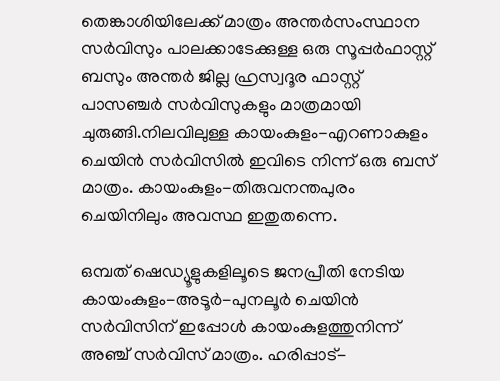തെങ്കാശിയിലേക്ക് മാത്രം അന്തർസംസ്ഥാന സർവിസും പാലക്കാടേക്കുള്ള ഒരു സൂപ്പർഫാസ്റ്റ് ബസും അന്തർ ജില്ല ഹ്രസ്വദൂര ഫാസ്റ്റ് പാസഞ്ചർ സർവിസുകളും മാത്രമായി ചുരുങ്ങി.നിലവിലുള്ള കായംകുളം-എറണാകുളം ചെയിൻ സർവിസിൽ ഇവിടെ നിന്ന് ഒരു ബസ് മാത്രം. കായംകുളം-തിരുവനന്തപുരം ചെയിനിലും അവസ്ഥ ഇതുതന്നെ.

ഒമ്പത് ഷെഡ്യൂളുകളിലൂടെ ജനപ്രീതി നേടിയ കായംകുളം-അടൂർ-പുനലൂർ ചെയിൻ സർവിസിന് ഇപ്പോൾ കായംകുളത്തുനിന്ന് അഞ്ച് സർവിസ് മാത്രം. ഹരിപ്പാട്-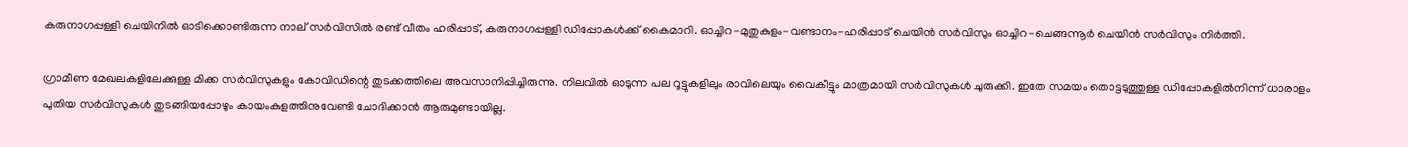കരുനാഗപ്പള്ളി ചെയിനിൽ ഓടിക്കൊണ്ടിരുന്ന നാല് സർവിസിൽ രണ്ട് വീതം ഹരിപ്പാട്, കരുനാഗപ്പള്ളി ഡിപ്പോകൾക്ക് കൈമാറി. ഓച്ചിറ-മുതുകുളം-വണ്ടാനം-ഹരിപ്പാട് ചെയിൻ സർവിസും ഓച്ചിറ-ചെങ്ങന്നൂർ ചെയിൻ സർവിസും നിർത്തി.

ഗ്രാമീണ മേഖലകളിലേക്കുള്ള മിക്ക സർവിസുകളും കോവിഡിന്റെ തുടക്കത്തിലെ അവസാനിപ്പിച്ചിരുന്നു. നിലവിൽ ഓടുന്ന പല റൂട്ടുകളിലും രാവിലെയും വൈകീട്ടും മാത്രമായി സർവിസുകൾ ചുരുക്കി. ഇതേ സമയം തൊട്ടടുത്തുള്ള ഡിപ്പോകളിൽനിന്ന് ധാരാളം പുതിയ സർവിസുകൾ തുടങ്ങിയപ്പോഴും കായംകുളത്തിനുവേണ്ടി ചോദിക്കാൻ ആരുമുണ്ടായില്ല.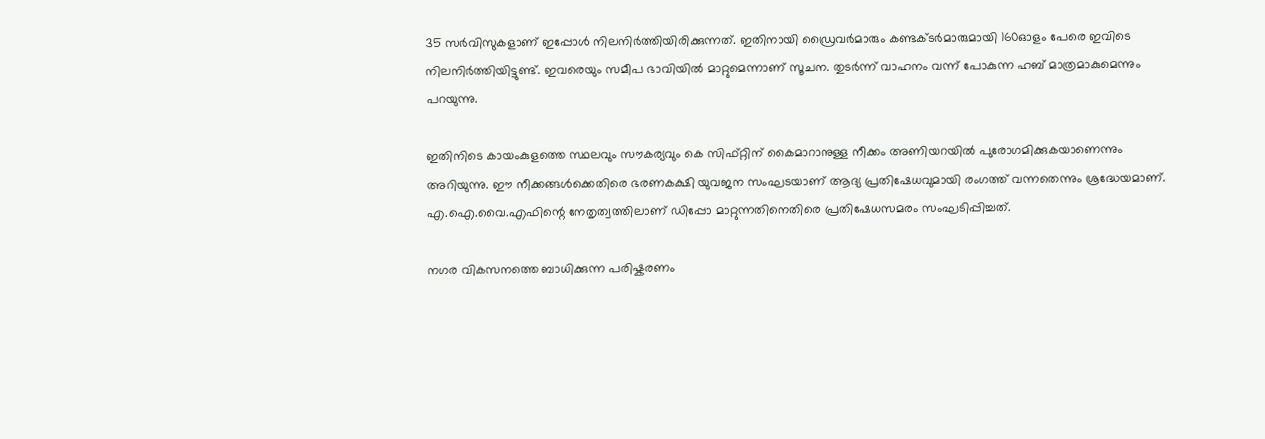35 സർവിസുകളാണ് ഇപ്പോൾ നിലനിർത്തിയിരിക്കുന്നത്. ഇതിനായി ഡ്രൈവർമാരും കണ്ടക്ടർമാരുമായി 160ഓളം പേരെ ഇവിടെ നിലനിർത്തിയിട്ടുണ്ട്. ഇവരെയും സമീപ ഭാവിയിൽ മാറ്റുമെന്നാണ് സൂചന. തുടർന്ന് വാഹനം വന്ന് പോകുന്ന ഹബ് മാത്രമാകുമെന്നും പറയുന്നു.

ഇതിനിടെ കായംകുളത്തെ സ്ഥലവും സൗകര്യവും കെ സിഫ്റ്റിന് കൈമാറാനുള്ള നീക്കം അണിയറയിൽ പുരോഗമിക്കുകയാണെന്നും അറിയുന്നു. ഈ നീക്കങ്ങൾക്കെതിരെ ഭരണകക്ഷി യുവജന സംഘടയാണ് ആദ്യ പ്രതിഷേധവുമായി രംഗത്ത് വന്നതെന്നും ശ്രദ്ധേയമാണ്. എ.ഐ.വൈ.എഫിന്റെ നേതൃത്വത്തിലാണ് ഡിപ്പോ മാറ്റുന്നതിനെതിരെ പ്രതിഷേധസമരം സംഘടിപ്പിച്ചത്.

നഗര വികസനത്തെ ബാധിക്കുന്ന പരിഷ്കരണം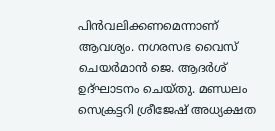പിൻവലിക്കണമെന്നാണ് ആവശ്യം. നഗരസഭ വൈസ് ചെയർമാൻ ജെ. ആദർശ് ഉദ്ഘാടനം ചെയ്തു. മണ്ഡലം സെക്രട്ടറി ശ്രീജേഷ് അധ്യക്ഷത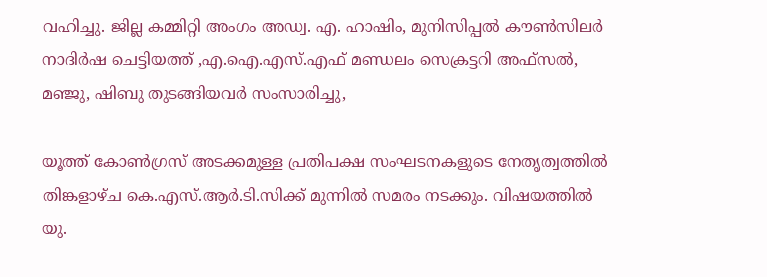വഹിച്ചു. ജില്ല കമ്മിറ്റി അംഗം അഡ്വ. എ. ഹാഷിം, മുനിസിപ്പൽ കൗൺസിലർ നാദിർഷ ചെട്ടിയത്ത് ,എ.ഐ.എസ്.എഫ് മണ്ഡലം സെക്രട്ടറി അഫ്സൽ, മഞ്ജു, ഷിബു തുടങ്ങിയവർ സംസാരിച്ചു,

യൂത്ത് കോൺഗ്രസ് അടക്കമുള്ള പ്രതിപക്ഷ സംഘടനകളുടെ നേതൃത്വത്തിൽ തിങ്കളാഴ്ച കെ.എസ്.ആർ.ടി.സിക്ക് മുന്നിൽ സമരം നടക്കും. വിഷയത്തിൽ യു.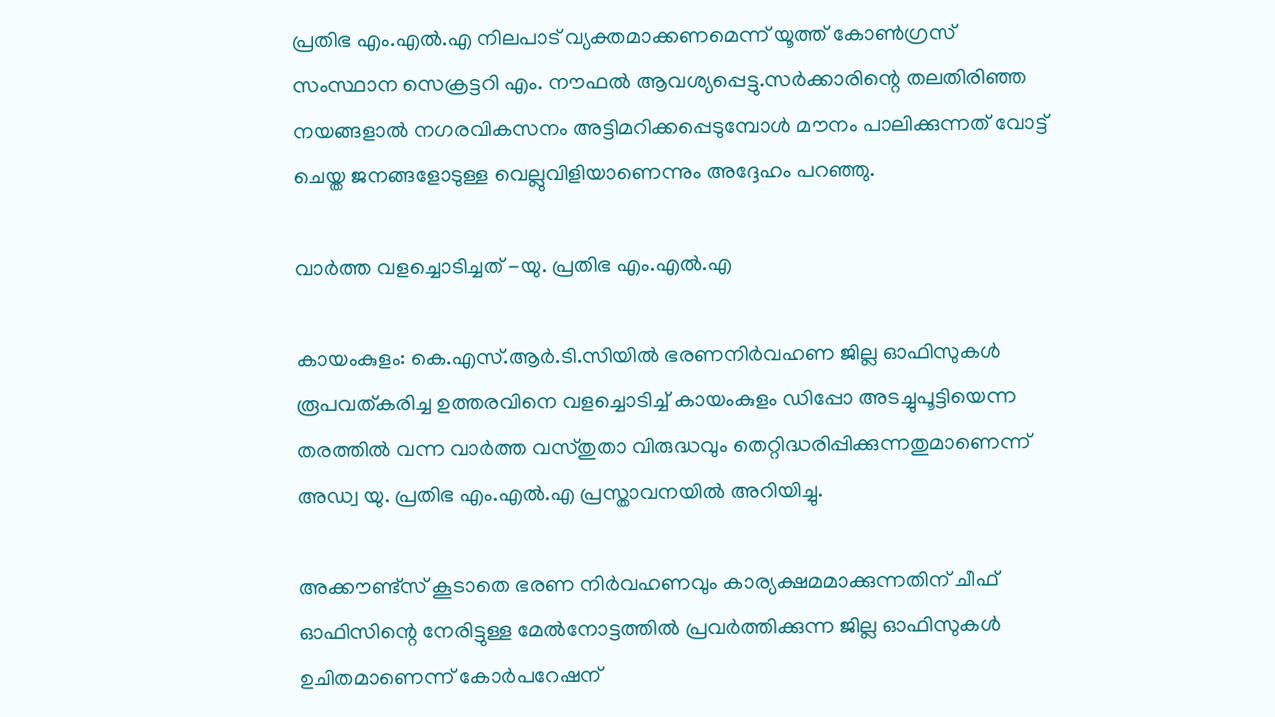പ്രതിഭ എം.എൽ.എ നിലപാട് വ്യക്തമാക്കണമെന്ന് യൂത്ത് കോൺഗ്രസ് സംസ്ഥാന സെക്രട്ടറി എം. നൗഫൽ ആവശ്യപ്പെട്ടു.സർക്കാരിന്റെ തലതിരിഞ്ഞ നയങ്ങളാൽ നഗരവികസനം അട്ടിമറിക്കപ്പെടുമ്പോൾ മൗനം പാലിക്കുന്നത് വോട്ട് ചെയ്ത ജനങ്ങളോടുള്ള വെല്ലുവിളിയാണെന്നും അദ്ദേഹം പറഞ്ഞു.

വാർത്ത വളച്ചൊടിച്ചത് -യു. പ്രതിഭ എം.എൽ.എ

കായംകുളം: കെ.എസ്.ആർ.ടി.സിയിൽ ഭരണനിർവഹണ ജില്ല ഓഫിസുകൾ രൂപവത്കരിച്ച ഉത്തരവിനെ വളച്ചൊടിച്ച് കായംകുളം ഡിപ്പോ അടച്ചുപൂട്ടിയെന്ന തരത്തിൽ വന്ന വാർത്ത വസ്തുതാ വിരുദ്ധവും തെറ്റിദ്ധരിപ്പിക്കുന്നതുമാണെന്ന് അഡ്വ യു. പ്രതിഭ എം.എൽ.എ പ്രസ്താവനയിൽ അറിയിച്ചു.

അക്കൗണ്ട്സ് കൂടാതെ ഭരണ നിർവഹണവും കാര്യക്ഷമമാക്കുന്നതിന് ചീഫ് ഓഫിസിന്റെ നേരിട്ടുള്ള മേൽനോട്ടത്തിൽ പ്രവർത്തിക്കുന്ന ജില്ല ഓഫിസുകൾ ഉചിതമാണെന്ന് കോർപറേഷന്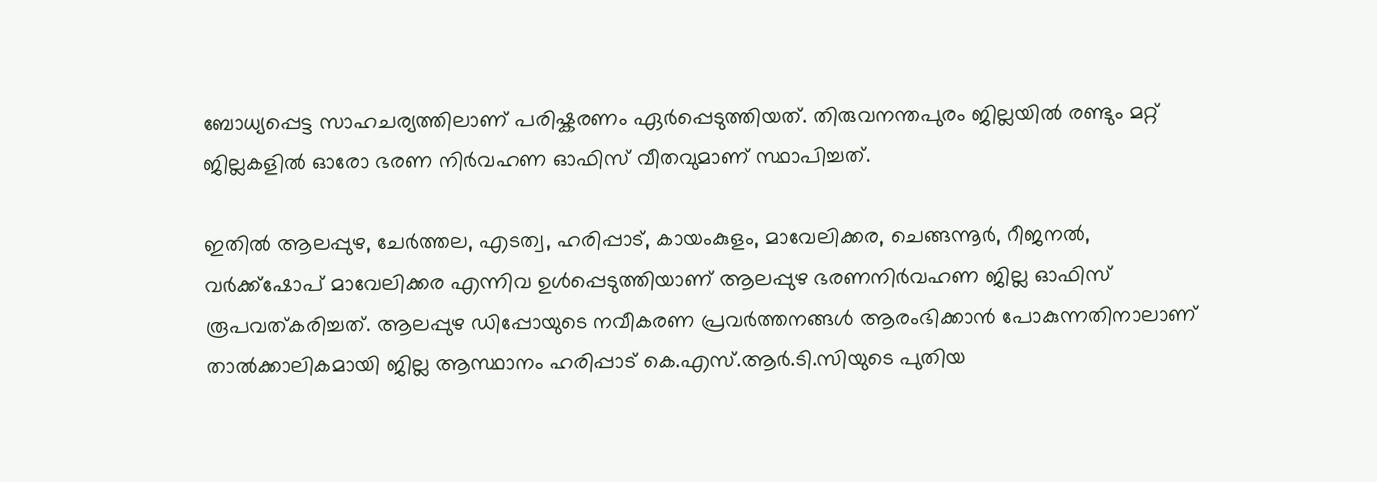ബോധ്യപ്പെട്ട സാഹചര്യത്തിലാണ് പരിഷ്കരണം ഏർപ്പെടുത്തിയത്. തിരുവനന്തപുരം ജില്ലയിൽ രണ്ടും മറ്റ് ജില്ലകളിൽ ഓരോ ഭരണ നിർവഹണ ഓഫിസ് വീതവുമാണ് സ്ഥാപിച്ചത്.

ഇതിൽ ആലപ്പുഴ, ചേർത്തല, എടത്വ, ഹരിപ്പാട്, കായംകുളം, മാവേലിക്കര, ചെങ്ങന്നൂർ, റീജനൽ, വർക്ക്ഷോപ് മാവേലിക്കര എന്നിവ ഉൾപ്പെടുത്തിയാണ് ആലപ്പുഴ ഭരണനിർവഹണ ജില്ല ഓഫിസ് രൂപവത്കരിച്ചത്. ആലപ്പുഴ ഡിപ്പോയുടെ നവീകരണ പ്രവർത്തനങ്ങൾ ആരംഭിക്കാൻ പോകുന്നതിനാലാണ് താൽക്കാലികമായി ജില്ല ആസ്ഥാനം ഹരിപ്പാട് കെ.എസ്.ആർ.ടി.സിയുടെ പുതിയ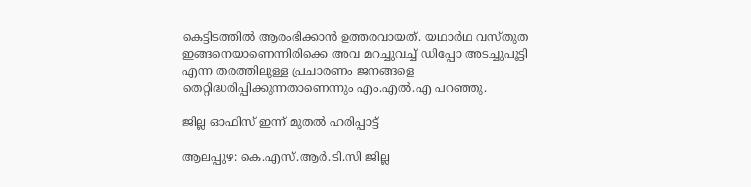കെട്ടിടത്തിൽ ആരംഭിക്കാൻ ഉത്തരവായത്. യഥാർഥ വസ്തുത ഇങ്ങനെയാണെന്നിരിക്കെ അവ മറച്ചുവച്ച് ഡിപ്പോ അടച്ചുപൂട്ടി എന്ന തരത്തിലുള്ള പ്രചാരണം ജനങ്ങളെ തെറ്റിദ്ധരിപ്പിക്കുന്നതാണെന്നും എം.എൽ.എ പറഞ്ഞു.

ജില്ല ഓഫിസ് ഇന്ന് മുതൽ ഹരിപ്പാട്ട്

ആലപ്പുഴ: കെ.എസ്.ആർ.ടി.സി ജില്ല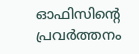ഓഫിസിന്‍റെ പ്രവർത്തനം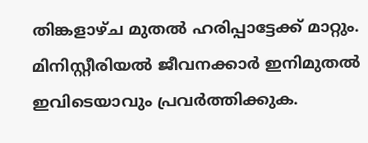തിങ്കളാഴ്ച മുതൽ ഹരിപ്പാട്ടേക്ക് മാറ്റും. മിനിസ്റ്റീരിയൽ ജീവനക്കാർ ഇനിമുതൽ ഇവിടെയാവും പ്രവർത്തിക്കുക.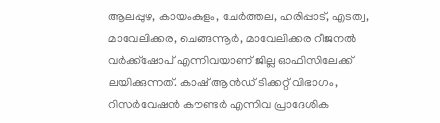ആലപ്പുഴ, കായംകുളം, ചേർത്തല, ഹരിപ്പാട്, എടത്വ, മാവേലിക്കര, ചെങ്ങന്നൂർ, മാവേലിക്കര റീജനൽ വർക്ക്ഷോപ് എന്നിവയാണ്‌ ജില്ല ഓഫിസിലേക്ക് ലയിക്കുന്നത്. കാഷ്‌ ആൻഡ്‌ ടിക്കറ്റ്‌ വിഭാഗം, റിസർവേഷൻ കൗണ്ടർ എന്നിവ പ്രാദേശിക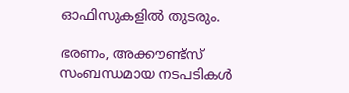ഓഫിസുകളിൽ തുടരും.

ഭരണം, അക്കൗണ്ട്സ് സംബന്ധമായ നടപടികൾ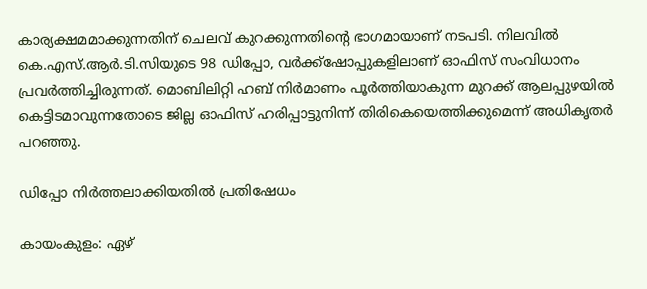കാര്യക്ഷമമാക്കുന്നതിന് ചെലവ് കുറക്കുന്നതിന്‍റെ ഭാഗമായാണ് നടപടി. നിലവിൽ കെ.എസ്.ആർ.ടി.സിയുടെ 98 ഡിപ്പോ, വർക്ക്ഷോപ്പുകളിലാണ് ഓഫിസ് സംവിധാനം പ്രവർത്തിച്ചിരുന്നത്. മൊബിലിറ്റി ഹബ് നിർമാണം പൂർത്തിയാകുന്ന മുറക്ക് ആലപ്പുഴയിൽ കെട്ടിടമാവുന്നതോടെ ജില്ല ഓഫിസ്‌ ഹരിപ്പാട്ടുനിന്ന്‌ തിരികെയെത്തിക്കുമെന്ന് അധികൃതർ പറഞ്ഞു.

ഡിപ്പോ നിർത്തലാക്കിയതിൽ പ്രതിഷേധം

കായംകുളം: ഏഴ്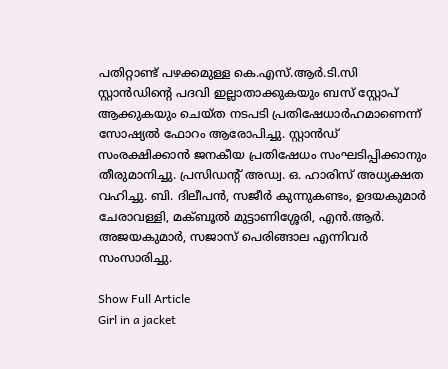പതിറ്റാണ്ട് പഴക്കമുള്ള കെ.എസ്.ആർ.ടി.സി സ്റ്റാൻഡിന്‍റെ പദവി ഇല്ലാതാക്കുകയും ബസ് സ്റ്റോപ് ആക്കുകയും ചെയ്ത നടപടി പ്രതിഷേധാർഹമാണെന്ന് സോഷ്യൽ ഫോറം ആരോപിച്ചു. സ്റ്റാൻഡ് സംരക്ഷിക്കാൻ ജനകീയ പ്രതിഷേധം സംഘടിപ്പിക്കാനും തീരുമാനിച്ചു. പ്രസിഡന്റ് അഡ്വ. ഒ. ഹാരിസ് അധ്യക്ഷത വഹിച്ചു. ബി. ദിലീപൻ, സജീർ കുന്നുകണ്ടം, ഉദയകുമാർ ചേരാവള്ളി, മക്ബൂൽ മുട്ടാണിശ്ശേരി, എൻ.ആർ. അജയകുമാർ, സജാസ് പെരിങ്ങാല എന്നിവർ സംസാരിച്ചു.

Show Full Article
Girl in a jacket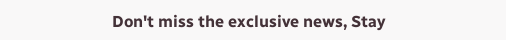Don't miss the exclusive news, Stay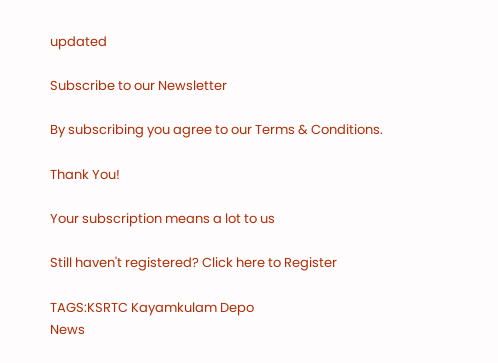updated

Subscribe to our Newsletter

By subscribing you agree to our Terms & Conditions.

Thank You!

Your subscription means a lot to us

Still haven't registered? Click here to Register

TAGS:KSRTC Kayamkulam Depo
News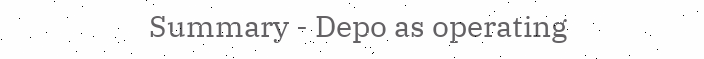Summary - Depo as operating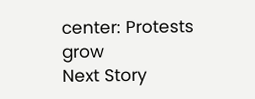center: Protests grow
Next Story